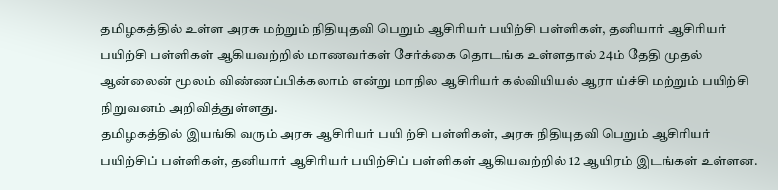தமிழகத்தில் உள்ள அரசு மற்றும் நிதியுதவி பெறும் ஆசிரியர் பயிற்சி பள்ளிகள், தனியார் ஆசிரியர் பயிற்சி பள்ளிகள் ஆகியவற்றில் மாணவர்கள் சேர்க்கை தொடங்க உள்ளதால் 24ம் தேதி முதல் ஆன்லைன் மூலம் விண்ணப்பிக்கலாம் என்று மாநில ஆசிரியர் கல்வியியல் ஆரா ய்ச்சி மற்றும் பயிற்சி நிறுவனம் அறிவித்துள்ளது.
தமிழகத்தில் இயங்கி வரும் அரசு ஆசிரியர் பயி ற்சி பள்ளிகள், அரசு நிதியுதவி பெறும் ஆசிரியர் பயிற்சிப் பள்ளிகள், தனியார் ஆசிரியர் பயிற்சிப் பள்ளிகள் ஆகியவற்றில் 12 ஆயிரம் இடங்கள் உள்ளன.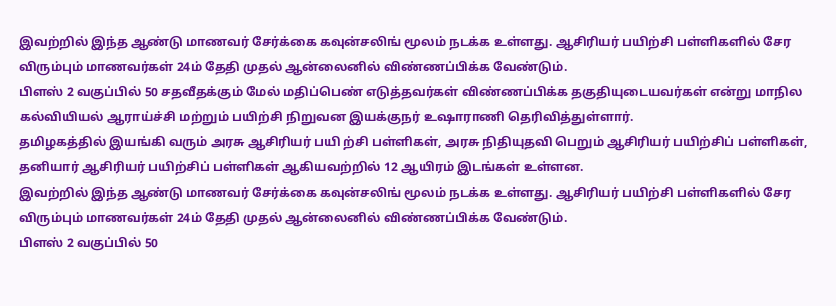இவற்றில் இந்த ஆண்டு மாணவர் சேர்க்கை கவுன்சலிங் மூலம் நடக்க உள்ளது. ஆசிரியர் பயிற்சி பள்ளிகளில் சேர விரும்பும் மாணவர்கள் 24ம் தேதி முதல் ஆன்லைனில் விண்ணப்பிக்க வேண்டும்.
பிளஸ் 2 வகுப்பில் 50 சதவீதக்கும் மேல் மதிப்பெண் எடுத்தவர்கள் விண்ணப்பிக்க தகுதியுடையவர்கள் என்று மாநில கல்வியியல் ஆராய்ச்சி மற்றும் பயிற்சி நிறுவன இயக்குநர் உஷாராணி தெரிவித்துள்ளார்.
தமிழகத்தில் இயங்கி வரும் அரசு ஆசிரியர் பயி ற்சி பள்ளிகள், அரசு நிதியுதவி பெறும் ஆசிரியர் பயிற்சிப் பள்ளிகள், தனியார் ஆசிரியர் பயிற்சிப் பள்ளிகள் ஆகியவற்றில் 12 ஆயிரம் இடங்கள் உள்ளன.
இவற்றில் இந்த ஆண்டு மாணவர் சேர்க்கை கவுன்சலிங் மூலம் நடக்க உள்ளது. ஆசிரியர் பயிற்சி பள்ளிகளில் சேர விரும்பும் மாணவர்கள் 24ம் தேதி முதல் ஆன்லைனில் விண்ணப்பிக்க வேண்டும்.
பிளஸ் 2 வகுப்பில் 50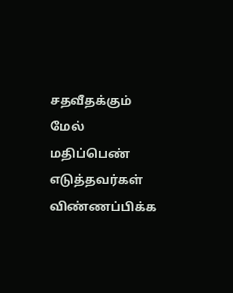சதவீதக்கும் மேல் மதிப்பெண் எடுத்தவர்கள் விண்ணப்பிக்க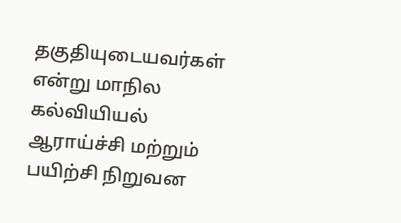தகுதியுடையவர்கள் என்று மாநில கல்வியியல் ஆராய்ச்சி மற்றும் பயிற்சி நிறுவன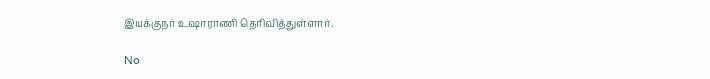இயக்குநர் உஷாராணி தெரிவித்துள்ளார்.

No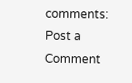comments:
Post a Comment